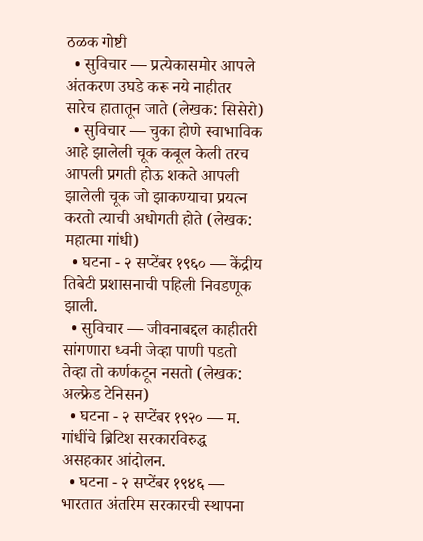ठळक गोष्टी
  • सुविचार — प्रत्येकासमोर आपले अंतकरण उघडे करू नये नाहीतर सारेच हातातून जाते (लेखक: सिसेरो)
  • सुविचार — चुका होणे स्वाभाविक आहे झालेली चूक कबूल केली तरच आपली प्रगती होऊ शकते आपली झालेली चूक जो झाकण्याचा प्रयत्न करतो त्याची अधोगती होते (लेखक: महात्मा गांधी)
  • घटना - २ सप्टेंबर १९६० — केंद्रीय तिबेटी प्रशासनाची पहिली निवडणूक झाली.
  • सुविचार — जीवनाबद्दल काहीतरी सांगणारा ध्वनी जेव्हा पाणी पडतो तेव्हा तो कर्णकटून नसतो (लेखक: अल्फ्रेड टेनिसन)
  • घटना - २ सप्टेंबर १९२० — म. गांधींचे ब्रिटिश सरकारविरुद्ध असहकार आंदोलन.
  • घटना - २ सप्टेंबर १९४६ — भारतात अंतरिम सरकारची स्थापना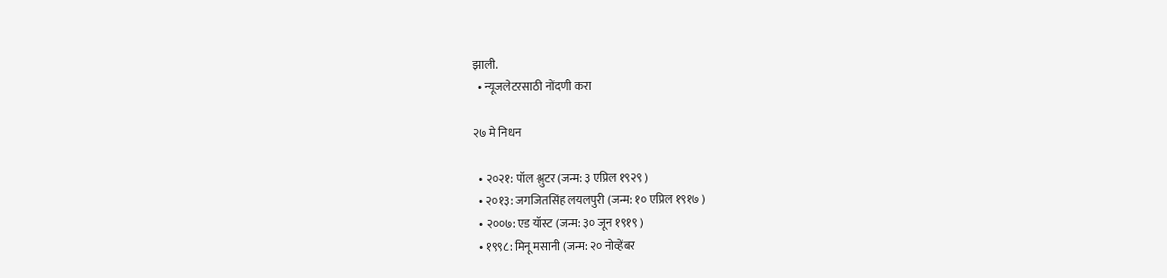झाली.
  • न्यूजलेटरसाठी नोंदणी करा

२७ मे निधन

  • २०२१: पॉल श्लुटर (जन्म: ३ एप्रिल १९२९ )
  • २०१३: जगजितसिंह लयलपुरी (जन्म: १० एप्रिल १९१७ )
  • २००७: एड यॉस्ट (जन्म: ३० जून १९१९ )
  • १९९८: मिनू मसानी (जन्म: २० नोव्हेंबर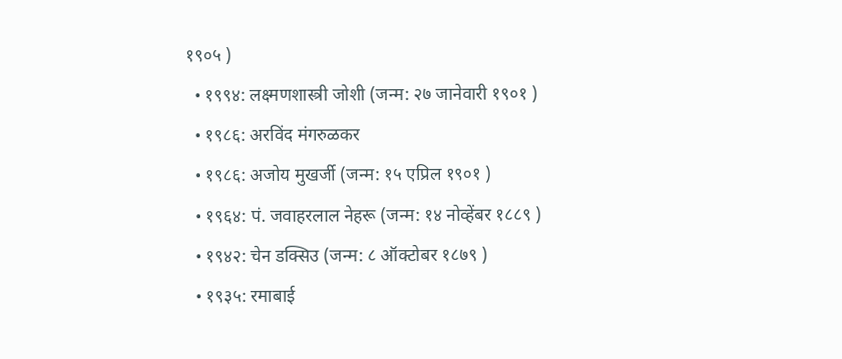१९०५ )
  • १९९४: लक्ष्मणशास्त्री जोशी (जन्म: २७ जानेवारी १९०१ )
  • १९८६: अरविंद मंगरुळकर
  • १९८६: अजोय मुखर्जी (जन्म: १५ एप्रिल १९०१ )
  • १९६४: पं. जवाहरलाल नेहरू (जन्म: १४ नोव्हेंबर १८८९ )
  • १९४२: चेन डक्सिउ (जन्म: ८ ऑक्टोबर १८७९ )
  • १९३५: रमाबाई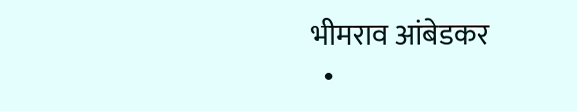भीमराव आंबेडकर
  •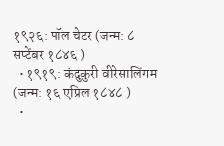१९२६: पॉल चेटर (जन्म: ८ सप्टेंबर १८४६ )
  • १९१९: कंदुकुरी वीरेसालिंगम (जन्म: १६ एप्रिल १८४८ )
  •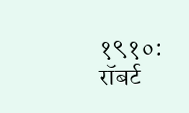१९१०: रॉबर्ट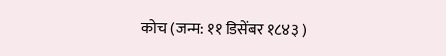कोच (जन्म: ११ डिसेंबर १८४३ )